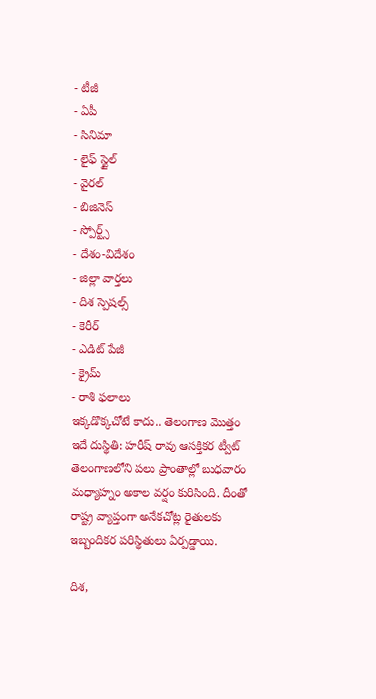- టీజీ
- ఏపీ
- సినిమా
- లైఫ్ స్టైల్
- వైరల్
- బిజినెస్
- స్పోర్ట్స్
- దేశం-విదేశం
- జిల్లా వార్తలు
- దిశ స్పెషల్స్
- కెరీర్
- ఎడిట్ పేజీ
- క్రైమ్
- రాశి ఫలాలు
ఇక్కడొక్కచోటే కాదు.. తెలంగాణ మొత్తం ఇదే దుస్థితి: హరీష్ రావు ఆసక్తికర ట్వీట్
తెలంగాణలోని పలు ప్రాంతాల్లో బుధవారం మధ్యాహ్నం అకాల వర్షం కురిసింది. దీంతో రాష్ట్ర వ్యాప్తంగా అనేకచోట్ల రైతులకు ఇబ్బందికర పరిస్థితులు ఏర్పడ్డాయి.

దిశ,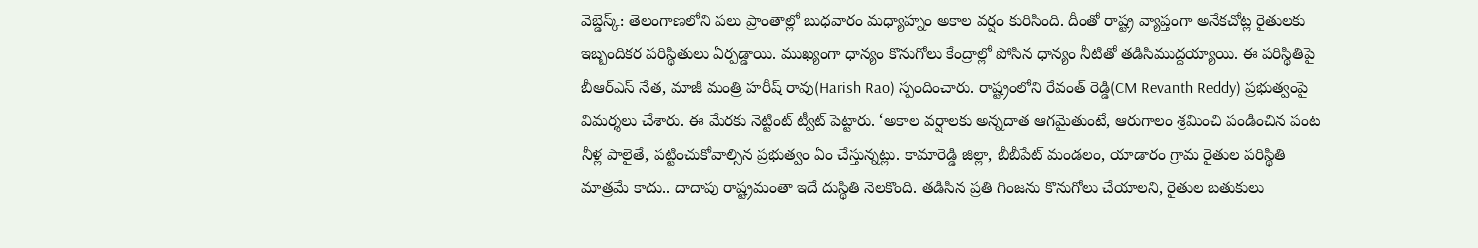వెబ్డెస్క్: తెలంగాణలోని పలు ప్రాంతాల్లో బుధవారం మధ్యాహ్నం అకాల వర్షం కురిసింది. దీంతో రాష్ట్ర వ్యాప్తంగా అనేకచోట్ల రైతులకు ఇబ్బందికర పరిస్థితులు ఏర్పడ్డాయి. ముఖ్యంగా ధాన్యం కొనుగోలు కేంద్రాల్లో పోసిన ధాన్యం నీటితో తడిసిముద్దయ్యాయి. ఈ పరిస్థితిపై బీఆర్ఎస్ నేత, మాజీ మంత్రి హరీష్ రావు(Harish Rao) స్పందించారు. రాష్ట్రంలోని రేవంత్ రెడ్డి(CM Revanth Reddy) ప్రభుత్వంపై విమర్శలు చేశారు. ఈ మేరకు నెట్టింట్ ట్వీట్ పెట్టారు. ‘అకాల వర్షాలకు అన్నదాత ఆగమైతుంటే, ఆరుగాలం శ్రమించి పండించిన పంట నీళ్ల పాలైతే, పట్టించుకోవాల్సిన ప్రభుత్వం ఏం చేస్తున్నట్లు. కామారెడ్డి జిల్లా, బీబీపేట్ మండలం, యాడారం గ్రామ రైతుల పరిస్థితి మాత్రమే కాదు.. దాదాపు రాష్ట్రమంతా ఇదే దుస్థితి నెలకొంది. తడిసిన ప్రతి గింజను కొనుగోలు చేయాలని, రైతుల బతుకులు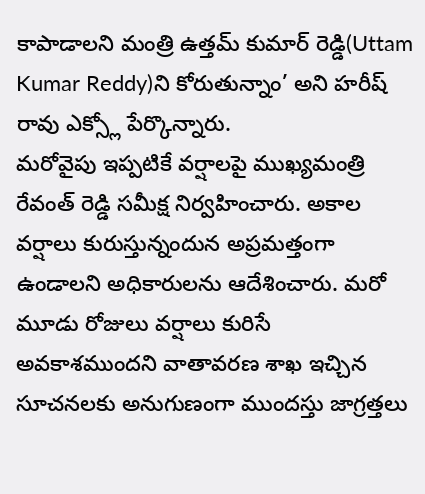కాపాడాలని మంత్రి ఉత్తమ్ కుమార్ రెడ్డి(Uttam Kumar Reddy)ని కోరుతున్నాం’ అని హరీష్ రావు ఎక్స్లో పేర్కొన్నారు.
మరోవైపు ఇప్పటికే వర్షాలపై ముఖ్యమంత్రి రేవంత్ రెడ్డి సమీక్ష నిర్వహించారు. అకాల వర్షాలు కురుస్తున్నందున అప్రమత్తంగా ఉండాలని అధికారులను ఆదేశించారు. మరో మూడు రోజులు వర్షాలు కురిసే అవకాశముందని వాతావరణ శాఖ ఇచ్చిన సూచనలకు అనుగుణంగా ముందస్తు జాగ్రత్తలు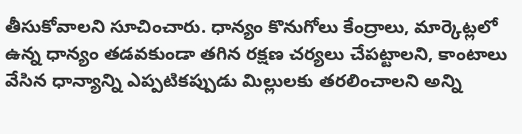తీసుకోవాలని సూచించారు. ధాన్యం కొనుగోలు కేంద్రాలు, మార్కెట్లలో ఉన్న ధాన్యం తడవకుండా తగిన రక్షణ చర్యలు చేపట్టాలని, కాంటాలు వేసిన ధాన్యాన్ని ఎప్పటికప్పుడు మిల్లులకు తరలించాలని అన్ని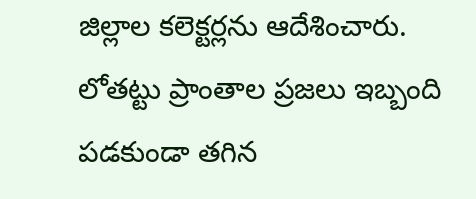జిల్లాల కలెక్టర్లను ఆదేశించారు. లోతట్టు ప్రాంతాల ప్రజలు ఇబ్బంది పడకుండా తగిన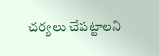చర్యలు చేపట్టాలని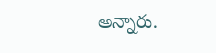అన్నారు.